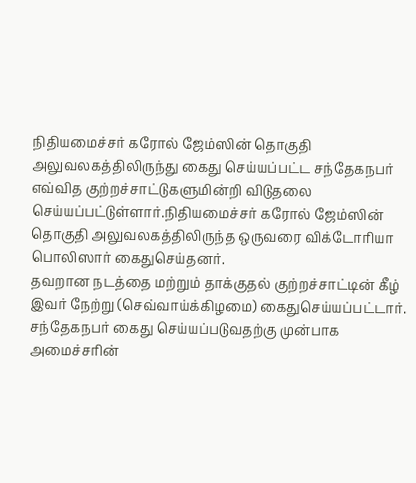நிதியமைச்சர் கரோல் ஜேம்ஸின் தொகுதி அலுவலகத்திலிருந்து கைது செய்யப்பட்ட சந்தேகநபர் எவ்வித குற்றச்சாட்டுகளுமின்றி விடுதலை செய்யப்பட்டுள்ளார்.நிதியமைச்சர் கரோல் ஜேம்ஸின் தொகுதி அலுவலகத்திலிருந்த ஒருவரை விக்டோரியா பொலிஸார் கைதுசெய்தனர்.
தவறான நடத்தை மற்றும் தாக்குதல் குற்றச்சாட்டின் கீழ் இவர் நேற்று (செவ்வாய்க்கிழமை) கைதுசெய்யப்பட்டார்.
சந்தேகநபர் கைது செய்யப்படுவதற்கு முன்பாக அமைச்சரின்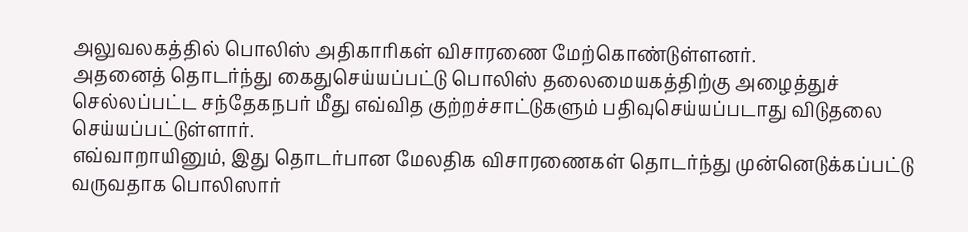அலுவலகத்தில் பொலிஸ் அதிகாரிகள் விசாரணை மேற்கொண்டுள்ளனர்.
அதனைத் தொடர்ந்து கைதுசெய்யப்பட்டு பொலிஸ் தலைமையகத்திற்கு அழைத்துச் செல்லப்பட்ட சந்தேகநபர் மீது எவ்வித குற்றச்சாட்டுகளும் பதிவுசெய்யப்படாது விடுதலை செய்யப்பட்டுள்ளார்.
எவ்வாறாயினும், இது தொடர்பான மேலதிக விசாரணைகள் தொடர்ந்து முன்னெடுக்கப்பட்டு வருவதாக பொலிஸார்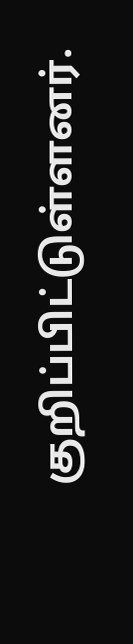குறிப்பிட்டுள்ளனர்.